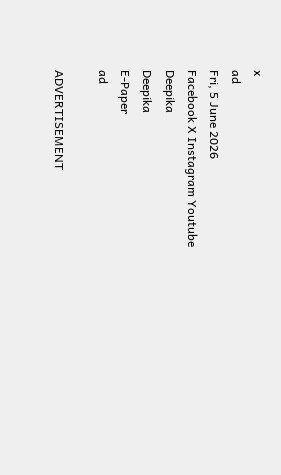x
ad
Fri, 5 June 2026
Facebook X Instagram Youtube
Deepika
Deepika
E-Paper
ad

ADVERTISEMENT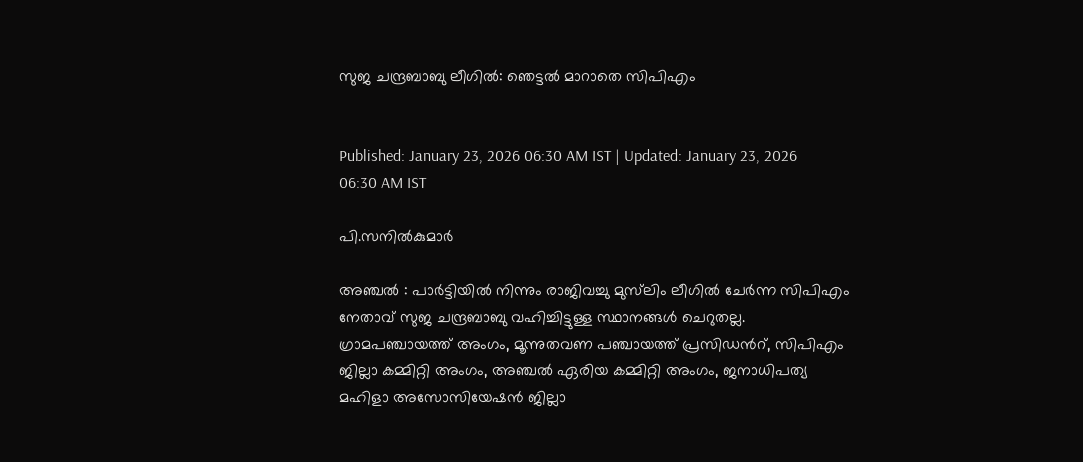സുജ ചന്ദ്രബാബു ലീഗില്‍: ഞെട്ടല്‍ മാറാതെ സിപിഎം


Published: January 23, 2026 06:30 AM IST | Updated: January 23, 2026 06:30 AM IST

പി.സനിൽകുമാർ

അഞ്ചല്‍ : പാര്‍ട്ടിയില്‍ നിന്നും രാജിവച്ചു മുസ്‌ലിം ലീഗില്‍ ചേര്‍ന്ന സിപിഎം നേതാവ് സുജ ചന്ദ്രബാബു വഹിച്ചിട്ടുള്ള സ്ഥാനങ്ങള്‍ ചെറുതല്ല. ഗ്രാമപഞ്ചായത്ത് അംഗം, മൂന്നുതവണ പഞ്ചായത്ത് പ്രസിഡന്‍റ്, സിപിഎം ജില്ലാ കമ്മിറ്റി അംഗം, അഞ്ചല്‍ ഏരിയ കമ്മിറ്റി അംഗം, ജനാധിപത്യ മഹിളാ അസോസിയേഷന്‍ ജില്ലാ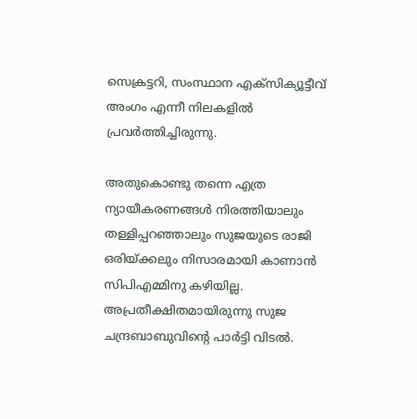സെക്രട്ടറി, സംസ്ഥാന എക്സിക്യൂട്ടീവ് അംഗം എന്നീ നിലകളിൽ പ്രവർത്തിച്ചിരുന്നു.

അതുകൊണ്ടു തന്നെ എത്ര ന്യായീകരണങ്ങള്‍ നിരത്തിയാലും തള്ളിപ്പറഞ്ഞാലും സുജയുടെ രാജി ഒരിയ്ക്കലും നിസാരമായി കാണാന്‍ സിപിഎമ്മിനു കഴിയില്ല. അപ്രതീക്ഷിതമായിരുന്നു സുജ ചന്ദ്രബാബുവിന്‍റെ പാര്‍ട്ടി വിടല്‍.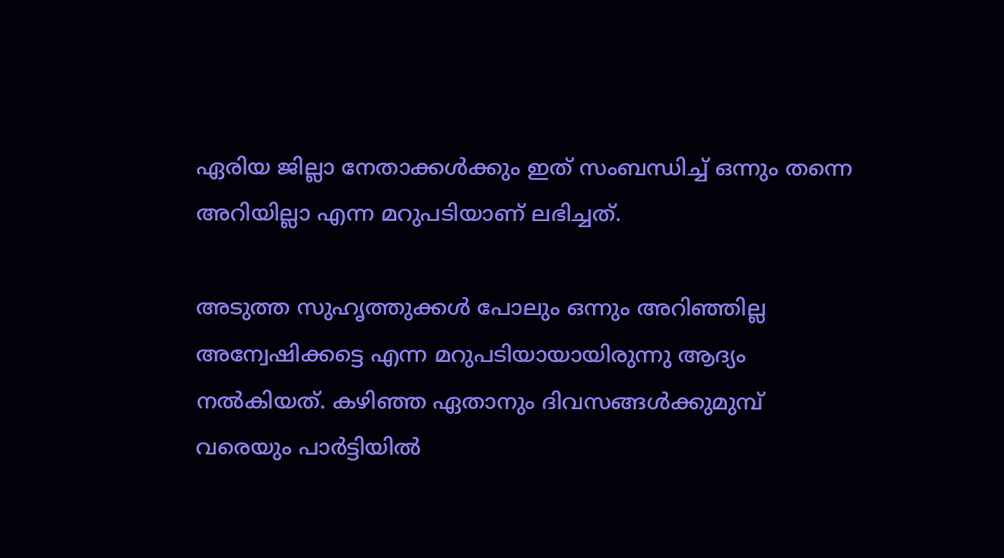ഏരിയ ജില്ലാ നേതാക്കൾക്കും ഇത് സംബന്ധിച്ച് ഒന്നും തന്നെ അറിയില്ലാ എന്ന മറുപടിയാണ് ലഭിച്ചത്.

അടുത്ത സുഹൃത്തുക്കള്‍ പോലും ഒന്നും അറിഞ്ഞില്ല അന്വേഷിക്കട്ടെ എന്ന മറുപടിയായായിരുന്നു ആദ്യം നല്‍കിയത്. കഴിഞ്ഞ ഏതാനും ദിവസങ്ങള്‍ക്കുമുമ്പ് വരെയും പാര്‍ട്ടിയില്‍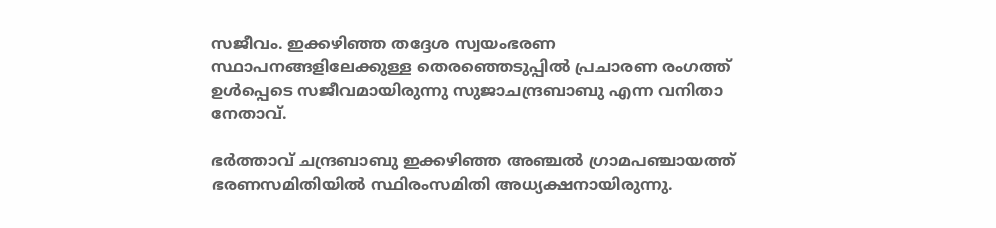സജീവം. ഇക്കഴിഞ്ഞ തദ്ദേശ സ്വയംഭരണ സ്ഥാപനങ്ങളിലേക്കുള്ള തെരഞ്ഞെടുപ്പില്‍ പ്രചാരണ രംഗത്ത് ഉള്‍പ്പെടെ സജീവമായിരുന്നു സുജാചന്ദ്രബാബു എന്ന വനിതാ നേതാവ്.

ഭര്‍ത്താവ് ചന്ദ്രബാബു ഇക്കഴിഞ്ഞ അഞ്ചല്‍ ഗ്രാമപഞ്ചായത്ത് ഭരണസമിതിയില്‍ സ്ഥിരംസമിതി അധ്യക്ഷനായിരുന്നു.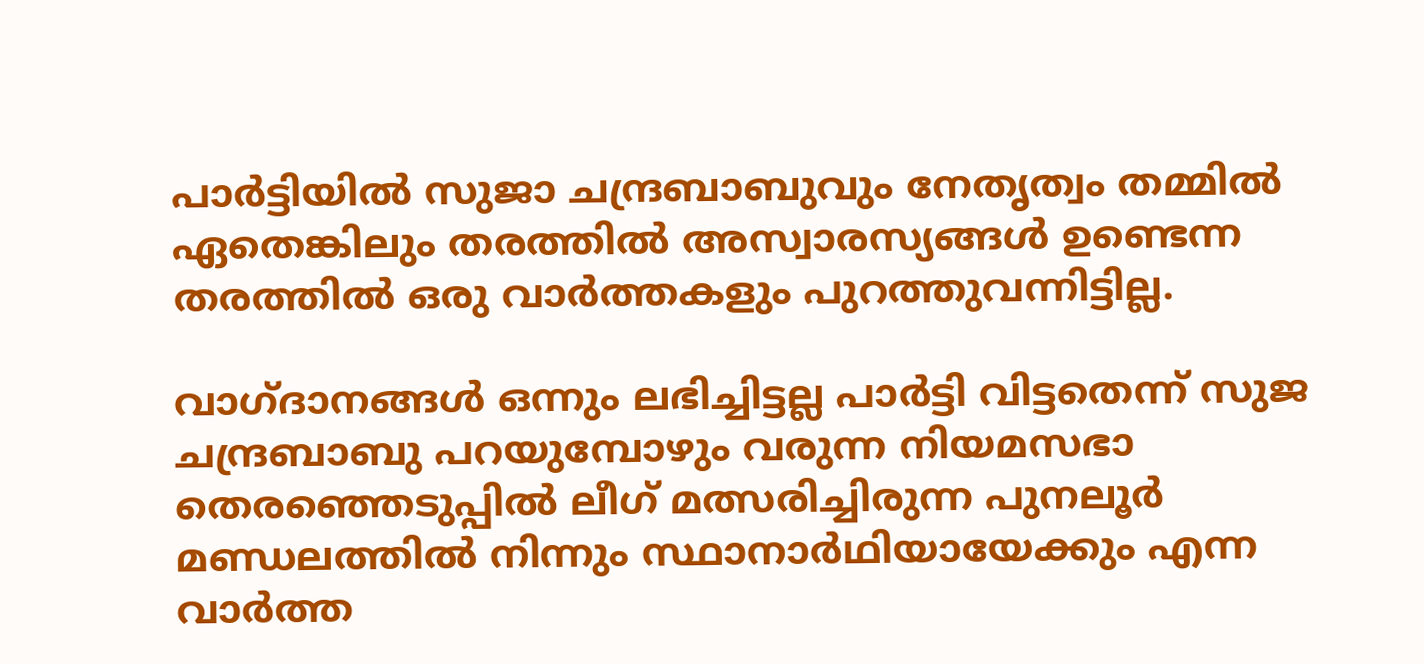പാര്‍ട്ടിയില്‍ സുജാ ചന്ദ്രബാബുവും നേതൃത്വം തമ്മില്‍ ഏതെങ്കിലും തരത്തില്‍ അസ്വാരസ്യങ്ങള്‍ ഉണ്ടെന്ന തരത്തില്‍ ഒരു വാര്‍ത്തകളും പുറത്തുവന്നിട്ടില്ല.

വാഗ്ദാനങ്ങള്‍ ഒന്നും ലഭിച്ചിട്ടല്ല പാര്‍ട്ടി വിട്ടതെന്ന് സുജ ചന്ദ്രബാബു പറയുമ്പോഴും വരുന്ന നിയമസഭാ തെരഞ്ഞെടുപ്പില്‍ ലീഗ് മത്സരിച്ചിരുന്ന പുനലൂര്‍ മണ്ഡലത്തില്‍ നിന്നും സ്ഥാനാര്‍ഥിയായേക്കും എന്ന വാര്‍ത്ത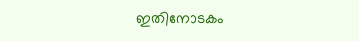ഇതിനോടകം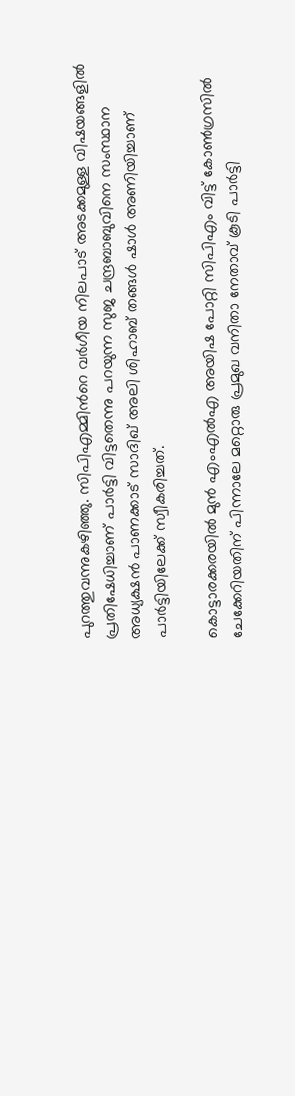പുറത്തുവന്നുകഴിഞ്ഞു. സിപിഎമ്മിന്‍റെ വർഗീയ നിലപാട് അടക്കമുള്ള വിഷയങ്ങളിൽ പ്രതിഷേധിച്ചാണ് പാർട്ടി വിട്ടതെന്നു പറയുന്ന സുജ ചന്ദ്രബാബുവിനെ സംസ്ഥാന അധ്യക്ഷൻ പാണക്കാട് സാദിഖ് അലി ശിഹാബ് തങ്ങൾ ഷാള്‍ അണിയിച്ചാണ് പാര്‍ട്ടിയിലേക്ക് സ്വീകരിച്ചത്.

കൊട്ടാരക്കരയില്‍ മുന്‍ എംഎല്‍എ അയിഷ പോറ്റി സിപിഎം വിട്ട് കോണ്‍ഗ്രസില്‍ ചേക്കേറിയതിന് പിന്നാലേ മറ്റൊരു പ്രമുഖ വനിതാ നേതാവ് കൂടി പാര്‍ട്ടി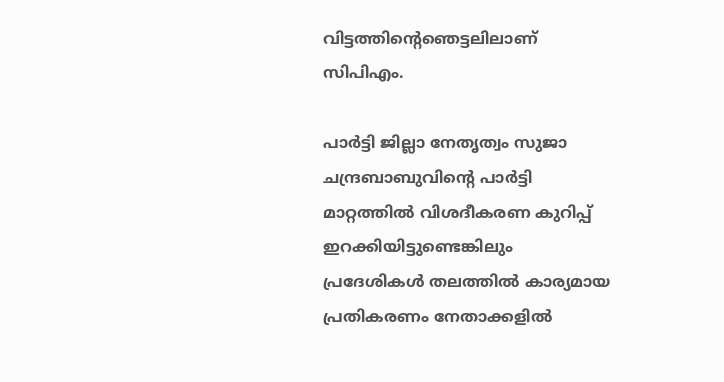വിട്ടത്തിന്‍റെഞെട്ടലിലാണ് സിപിഎം.

പാര്‍ട്ടി ജില്ലാ നേതൃത്വം സുജാ ചന്ദ്രബാബുവിന്‍റെ പാര്‍ട്ടി മാറ്റത്തില്‍ വിശദീകരണ കുറിപ്പ് ഇറക്കിയിട്ടുണ്ടെങ്കിലും പ്രദേശികള്‍ തലത്തില്‍ കാര്യമായ പ്രതികരണം നേതാക്കളില്‍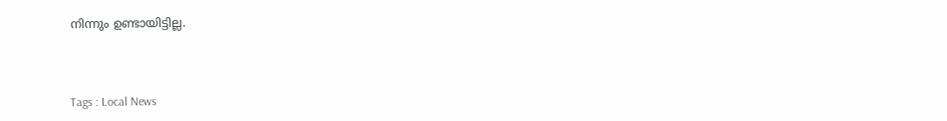നിന്നും ഉണ്ടായിട്ടില്ല.



Tags : Local News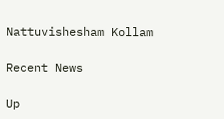Nattuvishesham Kollam

Recent News

Up